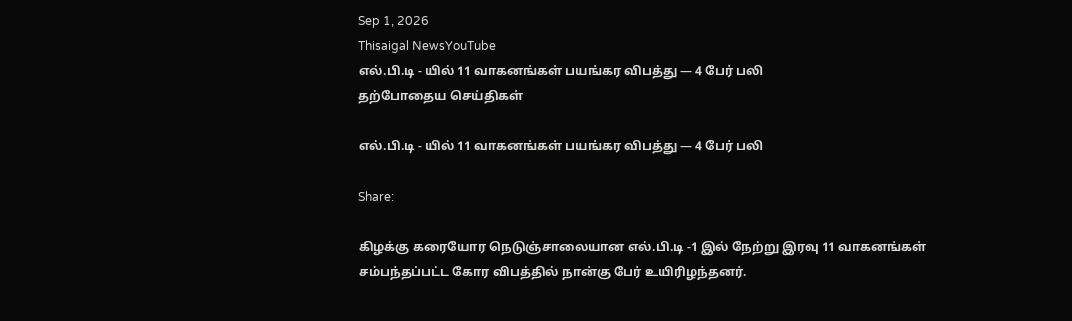Sep 1, 2026
Thisaigal NewsYouTube
எல்.பி.டி - யில் 11 வாகனங்கள் பயங்கர விபத்து — 4 பேர் பலி
தற்போதைய செய்திகள்

எல்.பி.டி - யில் 11 வாகனங்கள் பயங்கர விபத்து — 4 பேர் பலி

Share:

கிழக்கு கரையோர நெடுஞ்சாலையான எல்.பி.டி -1 இல் நேற்று இரவு 11 வாகனங்கள் சம்பந்தப்பட்ட கோர விபத்தில் நான்கு பேர் உயிரிழந்தனர்.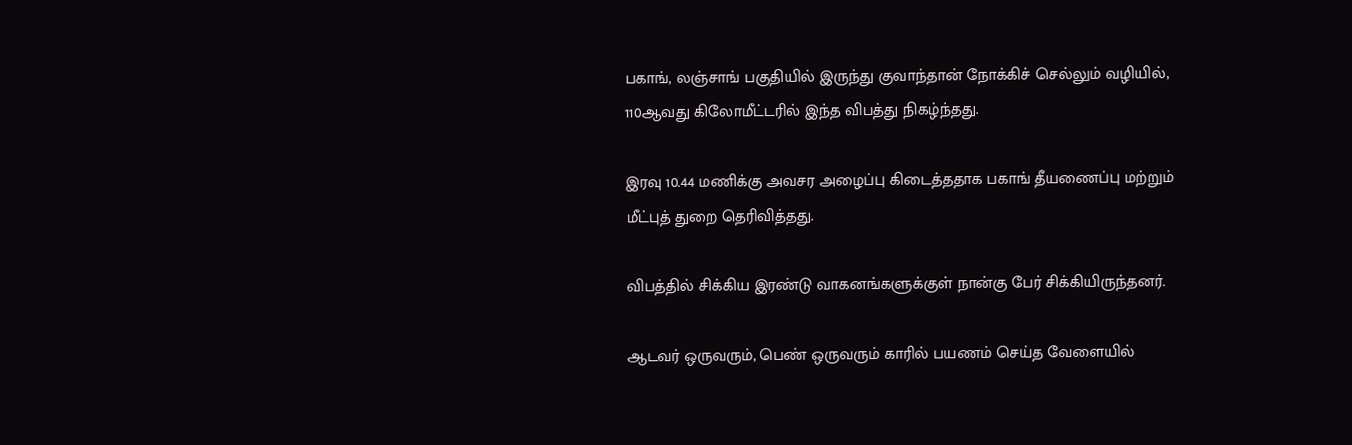பகாங், லஞ்சாங் பகுதியில் இருந்து குவாந்தான் நோக்கிச் செல்லும் வழியில், 110ஆவது கிலோமீட்டரில் இந்த விபத்து நிகழ்ந்தது.

இரவு 10.44 மணிக்கு அவசர அழைப்பு கிடைத்ததாக பகாங் தீயணைப்பு மற்றும் மீட்புத் துறை தெரிவித்தது.

விபத்தில் சிக்கிய இரண்டு வாகனங்களுக்குள் நான்கு பேர் சிக்கியிருந்தனர்.

ஆடவர் ஒருவரும், பெண் ஒருவரும் காரில் பயணம் செய்த வேளையில்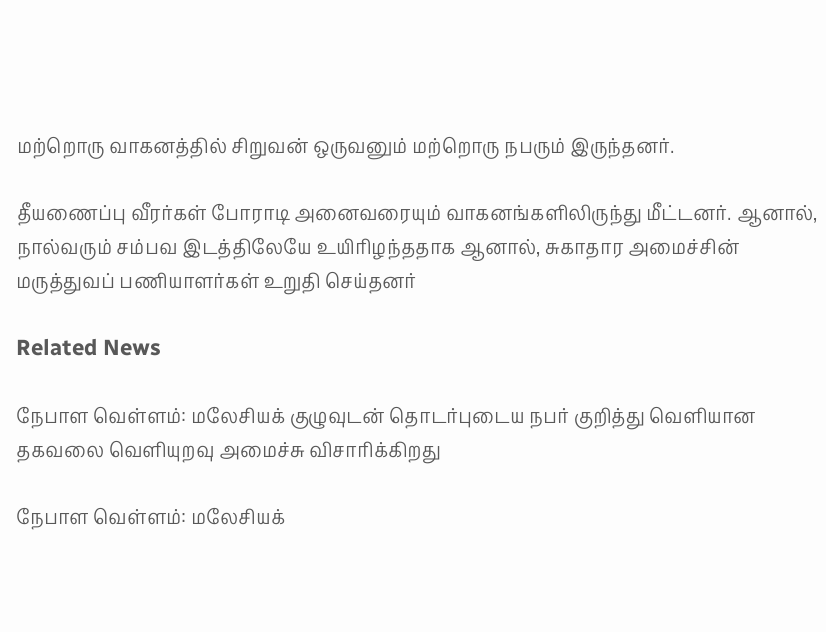மற்றொரு வாகனத்தில் சிறுவன் ஒருவனும் மற்றொரு நபரும் இருந்தனர்.

தீயணைப்பு வீரர்கள் போராடி அனைவரையும் வாகனங்களிலிருந்து மீட்டனர். ஆனால், நால்வரும் சம்பவ இடத்திலேயே உயிரிழந்ததாக ஆனால், சுகாதார அமைச்சின் மருத்துவப் பணியாளர்கள் உறுதி செய்தனர்

Related News

நேபாள வெள்ளம்: மலேசியக் குழுவுடன் தொடர்புடைய நபர் குறித்து வெளியான தகவலை வெளியுறவு அமைச்சு விசாரிக்கிறது

நேபாள வெள்ளம்: மலேசியக்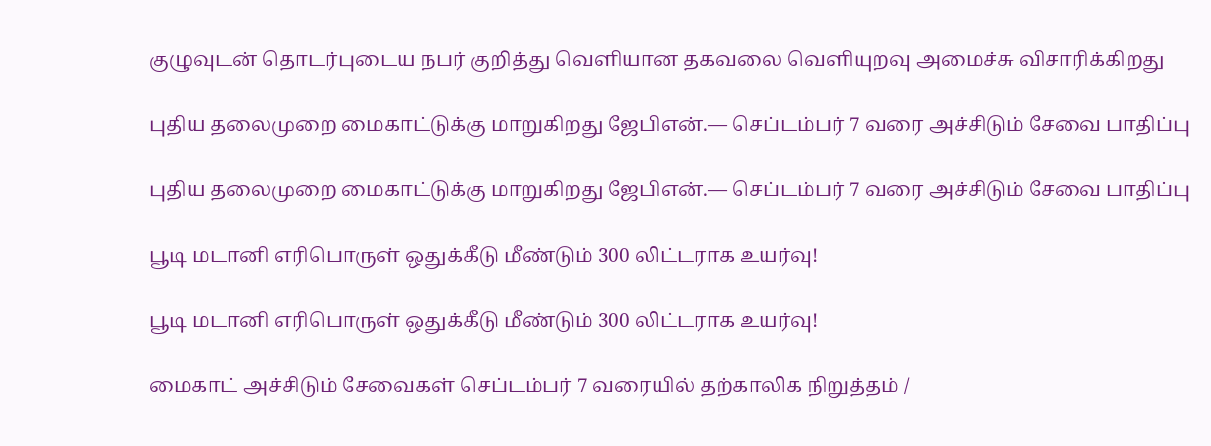குழுவுடன் தொடர்புடைய நபர் குறித்து வெளியான தகவலை வெளியுறவு அமைச்சு விசாரிக்கிறது

புதிய தலைமுறை மைகாட்டுக்கு மாறுகிறது ஜேபிஎன்.— செப்டம்பர் 7 வரை அச்சிடும் சேவை பாதிப்பு

புதிய தலைமுறை மைகாட்டுக்கு மாறுகிறது ஜேபிஎன்.— செப்டம்பர் 7 வரை அச்சிடும் சேவை பாதிப்பு

பூடி மடானி எரிபொருள் ஒதுக்கீடு மீண்டும் 300 லிட்டராக உயர்வு!

பூடி மடானி எரிபொருள் ஒதுக்கீடு மீண்டும் 300 லிட்டராக உயர்வு!

மைகாட் அச்சிடும் சேவைகள் செப்டம்பர் 7 வரையில் தற்காலிக நிறுத்தம் /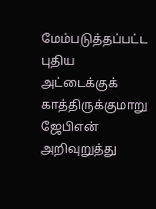மேம்படுத்தப்பட்ட புதிய அட்டைக்குக் காத்திருக்குமாறு ஜேபிஎன் அறிவுறுத்து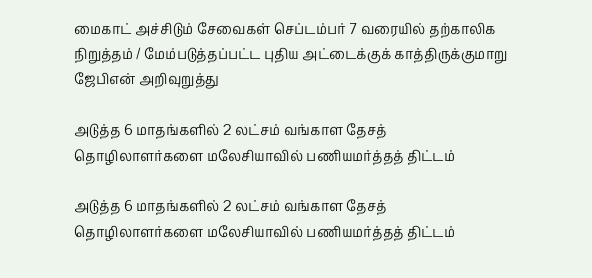மைகாட் அச்சிடும் சேவைகள் செப்டம்பர் 7 வரையில் தற்காலிக நிறுத்தம் / மேம்படுத்தப்பட்ட புதிய அட்டைக்குக் காத்திருக்குமாறு ஜேபிஎன் அறிவுறுத்து

அடுத்த 6 மாதங்களில் 2 லட்சம் வங்காள தேசத் தொழிலாளர்களை மலேசியாவில் பணியமர்த்தத் திட்டம்

அடுத்த 6 மாதங்களில் 2 லட்சம் வங்காள தேசத் தொழிலாளர்களை மலேசியாவில் பணியமர்த்தத் திட்டம்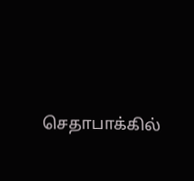செதாபாக்கில்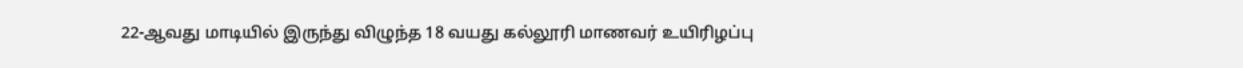22-ஆவது மாடியில் இருந்து விழுந்த 18 வயது கல்லூரி மாணவர் உயிரிழப்பு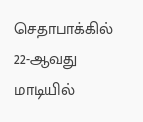செதாபாக்கில் 22-ஆவது மாடியில்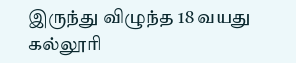இருந்து விழுந்த 18 வயது கல்லூரி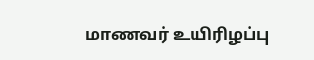மாணவர் உயிரிழப்பு